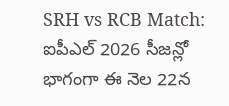SRH vs RCB Match: ఐపీఎల్ 2026 సీజన్లో భాగంగా ఈ నెల 22న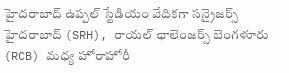హైదరాబాద్ ఉప్పల్ స్టేడియం వేదికగా సన్రైజర్స్ హైదరాబాద్ (SRH), రాయల్ ఛాలెంజర్స్ బెంగళూరు (RCB) మధ్య హోరాహోరీ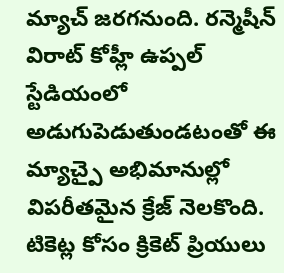మ్యాచ్ జరగనుంది. రన్మెషీన్ విరాట్ కోహ్లీ ఉప్పల్ స్టేడియంలో అడుగుపెడుతుండటంతో ఈ మ్యాచ్పై అభిమానుల్లో విపరీతమైన క్రేజ్ నెలకొంది. టికెట్ల కోసం క్రికెట్ ప్రియులు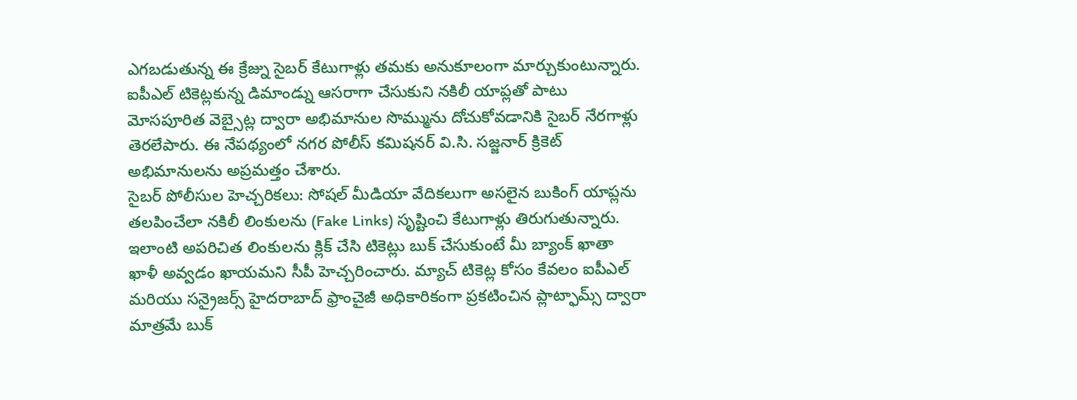ఎగబడుతున్న ఈ క్రేజ్ను సైబర్ కేటుగాళ్లు తమకు అనుకూలంగా మార్చుకుంటున్నారు. ఐపీఎల్ టికెట్లకున్న డిమాండ్ను ఆసరాగా చేసుకుని నకిలీ యాప్లతో పాటు మోసపూరిత వెబ్సైట్ల ద్వారా అభిమానుల సొమ్మును దోచుకోవడానికి సైబర్ నేరగాళ్లు తెరలేపారు. ఈ నేపథ్యంలో నగర పోలీస్ కమిషనర్ వి.సి. సజ్జనార్ క్రికెట్ అభిమానులను అప్రమత్తం చేశారు.
సైబర్ పోలీసుల హెచ్చరికలు: సోషల్ మీడియా వేదికలుగా అసలైన బుకింగ్ యాప్లను తలపించేలా నకిలీ లింకులను (Fake Links) సృష్టించి కేటుగాళ్లు తిరుగుతున్నారు. ఇలాంటి అపరిచిత లింకులను క్లిక్ చేసి టికెట్లు బుక్ చేసుకుంటే మీ బ్యాంక్ ఖాతా ఖాళీ అవ్వడం ఖాయమని సీపీ హెచ్చరించారు. మ్యాచ్ టికెట్ల కోసం కేవలం ఐపీఎల్ మరియు సన్రైజర్స్ హైదరాబాద్ ఫ్రాంచైజీ అధికారికంగా ప్రకటించిన ప్లాట్ఫామ్స్ ద్వారా మాత్రమే బుక్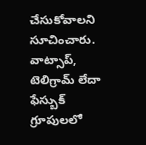చేసుకోవాలని సూచించారు. వాట్సాప్, టెలిగ్రామ్ లేదా ఫేస్బుక్ గ్రూపులలో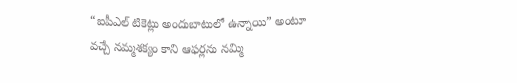“ఐపీఎల్ టికెట్లు అందుబాటులో ఉన్నాయి” అంటూ వచ్చే నమ్మశక్యం కాని ఆఫర్లను నమ్మి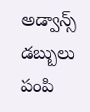అడ్వాన్స్ డబ్బులు పంపి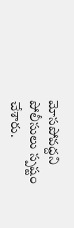మోసపోవద్దని పోలీసులు స్పష్టం చేశారు.